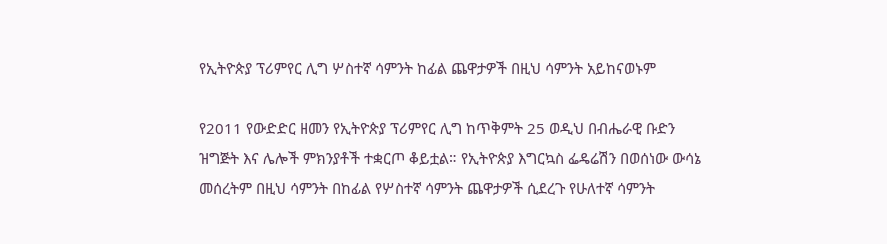የኢትዮጵያ ፕሪምየር ሊግ ሦስተኛ ሳምንት ከፊል ጨዋታዎች በዚህ ሳምንት አይከናወኑም

የ2011 የውድድር ዘመን የኢትዮጵያ ፕሪምየር ሊግ ከጥቅምት 25 ወዲህ በብሔራዊ ቡድን ዝግጅት እና ሌሎች ምክንያቶች ተቋርጦ ቆይቷል። የኢትዮጵያ እግርኳስ ፌዴሬሽን በወሰነው ውሳኔ መሰረትም በዚህ ሳምንት በከፊል የሦስተኛ ሳምንት ጨዋታዎች ሲደረጉ የሁለተኛ ሳምንት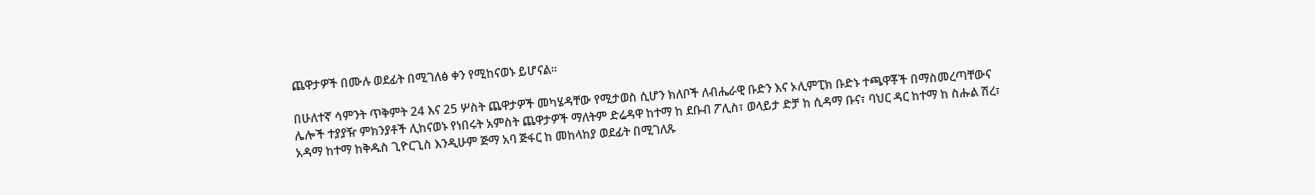ጨዋታዎች በሙሉ ወደፊት በሚገለፅ ቀን የሚከናወኑ ይሆናል።

በሁለተኛ ሳምንት ጥቅምት 24 እና 25 ሦስት ጨዋታዎች መካሄዳቸው የሚታወስ ሲሆን ክለቦች ለብሔራዊ ቡድን እና ኦሊምፒክ ቡድኑ ተጫዋቾች በማስመረጣቸውና ሌሎች ተያያዥ ምክንያቶች ሊከናወኑ የነበሩት አምስት ጨዋታዎች ማለትም ድሬዳዋ ከተማ ከ ደቡብ ፖሊስ፣ ወላይታ ድቻ ከ ሲዳማ ቡና፣ ባህር ዳር ከተማ ከ ስሑል ሽረ፣ አዳማ ከተማ ከቅዱስ ጊዮርጊስ እንዲሁም ጅማ አባ ጅፋር ከ መከላከያ ወደፊት በሚገለጹ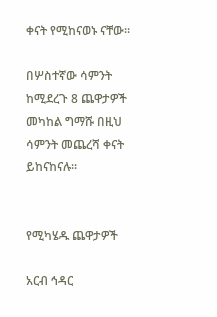ቀናት የሚከናወኑ ናቸው።

በሦስተኛው ሳምንት ከሚደረጉ 8 ጨዋታዎች መካከል ግማሹ በዚህ ሳምንት መጨረሻ ቀናት ይከናከናሉ።


የሚካሄዱ ጨዋታዎች

አርብ ኅዳር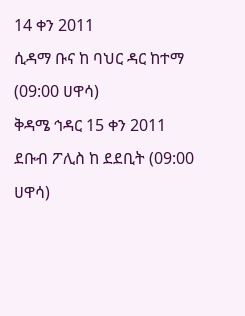14 ቀን 2011
ሲዳማ ቡና ከ ባህር ዳር ከተማ (09:00 ሀዋሳ)
ቅዳሜ ኅዳር 15 ቀን 2011
ደቡብ ፖሊስ ከ ደደቢት (09:00 ሀዋሳ)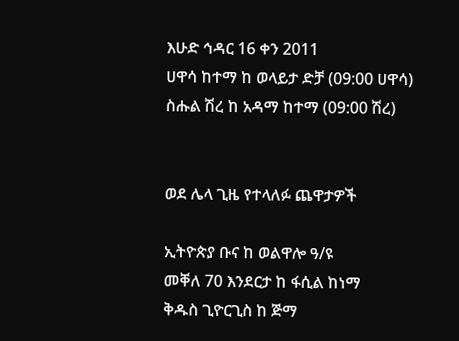እሁድ ኅዳር 16 ቀን 2011
ሀዋሳ ከተማ ከ ወላይታ ድቻ (09:00 ሀዋሳ)
ስሑል ሽረ ከ አዳማ ከተማ (09:00 ሽረ)


ወደ ሌላ ጊዜ የተላለፉ ጨዋታዎች

ኢትዮጵያ ቡና ከ ወልዋሎ ዓ/ዩ
መቐለ 70 እንደርታ ከ ፋሲል ከነማ
ቅዱስ ጊዮርጊስ ከ ጅማ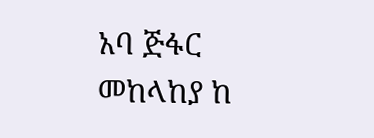አባ ጅፋር
መከላከያ ከ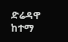ድሬዳዋ ከተማ